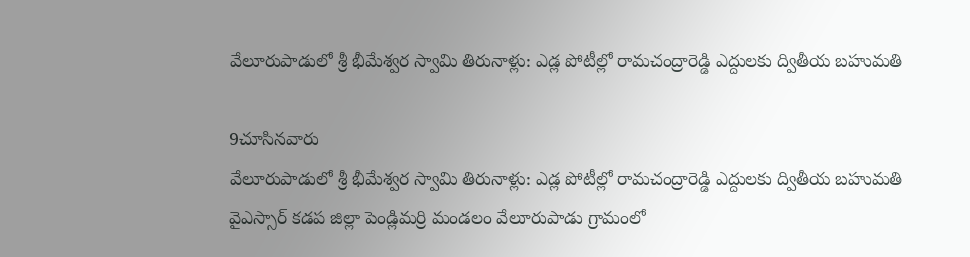వేలూరుపాడులో శ్రీ భీమేశ్వర స్వామి తిరునాళ్లు: ఎడ్ల పోటీల్లో రామచంద్రారెడ్డి ఎద్దులకు ద్వితీయ బహుమతి

9చూసినవారు
వేలూరుపాడులో శ్రీ భీమేశ్వర స్వామి తిరునాళ్లు: ఎడ్ల పోటీల్లో రామచంద్రారెడ్డి ఎద్దులకు ద్వితీయ బహుమతి
వైఎస్సార్‌ కడప జిల్లా పెండ్లిమర్రి మండలం వేలూరుపాడు గ్రామంలో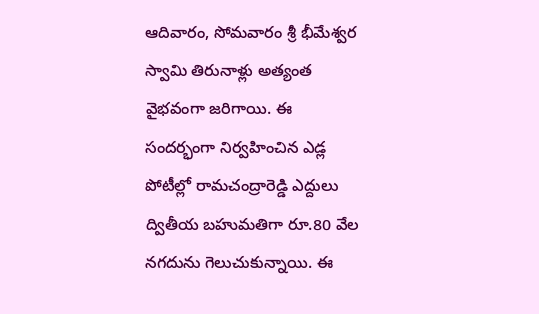ఆదివారం, సోమవారం శ్రీ భీమేశ్వర స్వామి తిరునాళ్లు అత్యంత వైభవంగా జరిగాయి. ఈ సందర్భంగా నిర్వహించిన ఎడ్ల పోటీల్లో రామచంద్రారెడ్డి ఎద్దులు ద్వితీయ బహుమతిగా రూ.80 వేల నగదును గెలుచుకున్నాయి. ఈ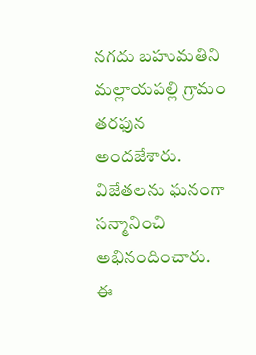నగదు బహుమతిని మల్లాయపల్లి గ్రామం తరఫున అందజేశారు. విజేతలను ఘనంగా సన్మానించి అభినందించారు. ఈ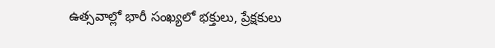ఉత్సవాల్లో భారీ సంఖ్యలో భక్తులు, ప్రేక్షకులు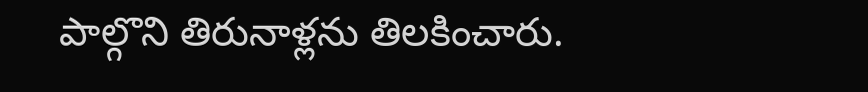పాల్గొని తిరునాళ్లను తిలకించారు.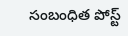సంబంధిత పోస్ట్